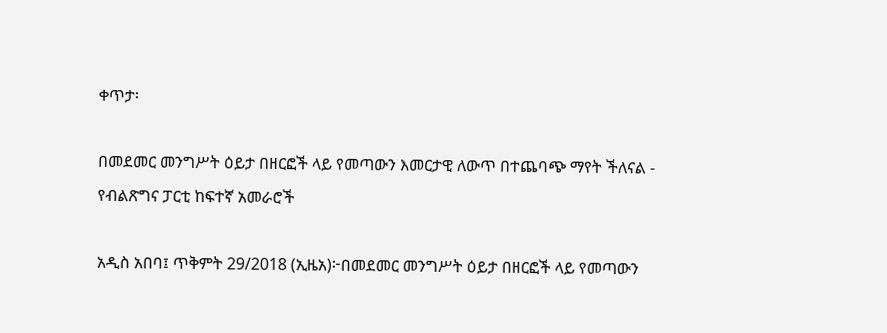ቀጥታ፡

በመደመር መንግሥት ዕይታ በዘርፎች ላይ የመጣውን እመርታዊ ለውጥ በተጨባጭ ማየት ችለናል - የብልጽግና ፓርቲ ከፍተኛ አመራሮች

አዲስ አበባ፤ ጥቅምት 29/2018 (ኢዜአ)፦በመደመር መንግሥት ዕይታ በዘርፎች ላይ የመጣውን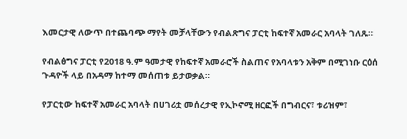እመርታዊ ለውጥ በተጨባጭ ማየት መቻላቸውን የብልጽግና ፓርቲ ከፍተኛ አመራር አባላት ገለጹ።

የብልፅግና ፓርቲ የ2018 ዓ.ም ዓመታዊ የከፍተኛ አመራሮች ስልጠና የአባላቱን አቅም በሚገነቡ ርዕሰ ጉዳዮች ላይ በአዳማ ከተማ መሰጠቱ ይታወቃል።

የፓርቲው ከፍተኛ አመራር አባላት በሀገሪቷ መሰረታዊ የኢኮኖሚ ዘርፎች በግብርና፣ ቱሪዝም፣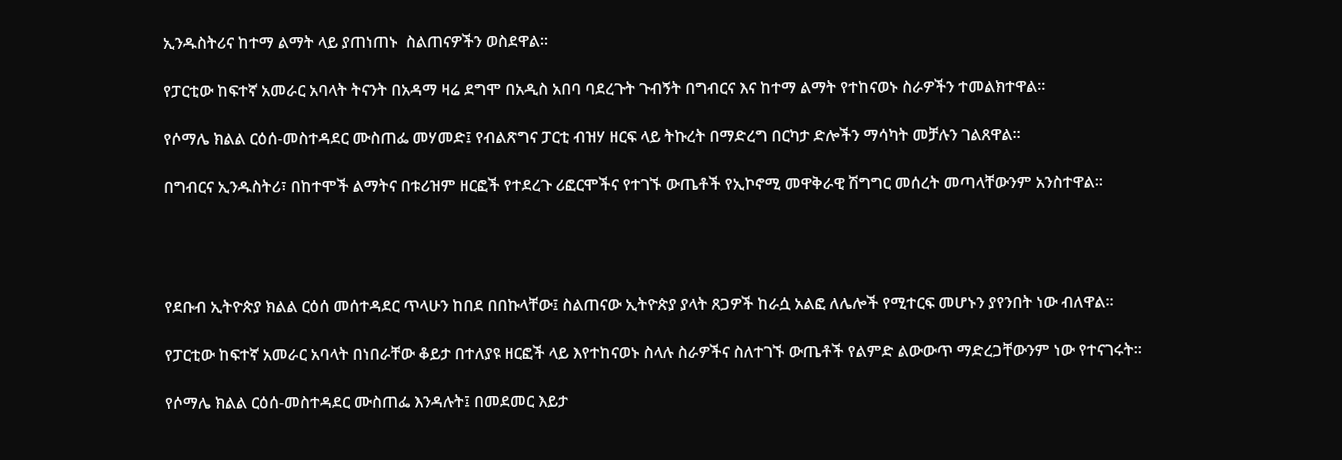ኢንዱስትሪና ከተማ ልማት ላይ ያጠነጠኑ  ስልጠናዎችን ወስደዋል።

የፓርቲው ከፍተኛ አመራር አባላት ትናንት በአዳማ ዛሬ ደግሞ በአዲስ አበባ ባደረጉት ጉብኝት በግብርና እና ከተማ ልማት የተከናወኑ ስራዎችን ተመልክተዋል።

የሶማሌ ክልል ርዕሰ-መስተዳደር ሙስጠፌ መሃመድ፤ የብልጽግና ፓርቲ ብዝሃ ዘርፍ ላይ ትኩረት በማድረግ በርካታ ድሎችን ማሳካት መቻሉን ገልጸዋል።

በግብርና ኢንዱስትሪ፣ በከተሞች ልማትና በቱሪዝም ዘርፎች የተደረጉ ሪፎርሞችና የተገኙ ውጤቶች የኢኮኖሚ መዋቅራዊ ሽግግር መሰረት መጣላቸውንም አንስተዋል።




የደቡብ ኢትዮጵያ ክልል ርዕሰ መሰተዳደር ጥላሁን ከበደ በበኩላቸው፤ ስልጠናው ኢትዮጵያ ያላት ጸጋዎች ከራሷ አልፎ ለሌሎች የሚተርፍ መሆኑን ያየንበት ነው ብለዋል።

የፓርቲው ከፍተኛ አመራር አባላት በነበራቸው ቆይታ በተለያዩ ዘርፎች ላይ እየተከናወኑ ስላሉ ስራዎችና ስለተገኙ ውጤቶች የልምድ ልውውጥ ማድረጋቸውንም ነው የተናገሩት።

የሶማሌ ክልል ርዕሰ-መስተዳደር ሙስጠፌ እንዳሉት፤ በመደመር እይታ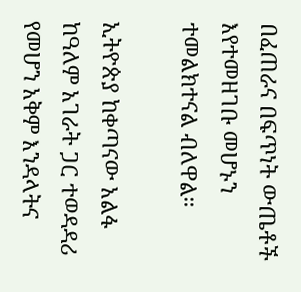በፈጠራና በፍጥነት ውጤቶች እየተመዘገቡ መሆኑን ተመልክተናል ብለዋል።

ኢትዮጵያ ከቀጣናው አልፋ ከዓለም አገራት ጋር ተወዳዳሪ የመሆን አቅም እንዳላትና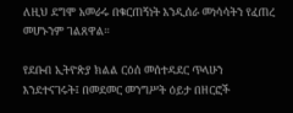ለዚህ ደግሞ አመራሩ በቁርጠኝነት እንዲሰራ መነሳሳትን የፈጠረ መሆኑንም ገልጸዋል።

የደቡብ ኢትዮጵያ ክልል ርዕሰ መሰተዳደር ጥላሁን እንደተናገሩት፤ በመደመር መንግሥት ዕይታ በዘርፎች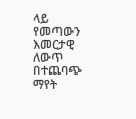ላይ የመጣውን እመርታዊ ለውጥ በተጨባጭ ማየት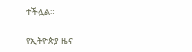ተችሏል።

የኢትዮጵያ ዜና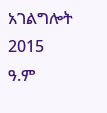አገልግሎት
2015
ዓ.ም